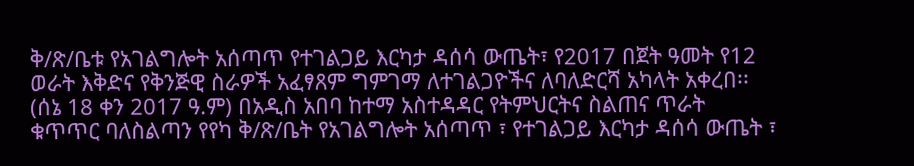ቅ/ጽ/ቤቱ የአገልግሎት አሰጣጥ የተገልጋይ እርካታ ዳሰሳ ውጤት፣ የ2017 በጀት ዓመት የ12 ወራት እቅድና የቅንጅዊ ስራዎች አፈፃጸም ግምገማ ለተገልጋዮችና ለባለድርሻ አካላት አቀረበ፡፡
(ሰኔ 18 ቀን 2017 ዓ.ም) በአዲስ አበባ ከተማ አስተዳዳር የትምህርትና ስልጠና ጥራት ቁጥጥር ባለስልጣን የየካ ቅ/ጽ/ቤት የአገልግሎት አሰጣጥ ፣ የተገልጋይ እርካታ ዳሰሳ ውጤት ፣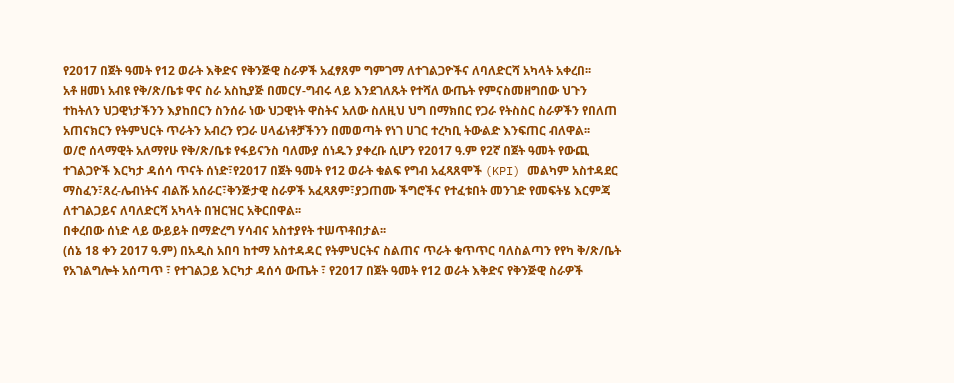የ2017 በጀት ዓመት የ12 ወራት እቅድና የቅንጅዊ ስራዎች አፈፃጸም ግምገማ ለተገልጋዮችና ለባለድርሻ አካላት አቀረበ፡፡
አቶ ዘመነ አብዩ የቅ/ጽ/ቤቱ ዋና ስራ አስኪያጅ በመርሃ-ግብሩ ላይ እንደገለጹት የተሻለ ውጤት የምናስመዘግበው ህጉን ተከትለን ህጋዊነታችንን እያከበርን ስንሰራ ነው ህጋዊነት ዋስትና አለው ስለዚህ ህግ በማክበር የጋራ የትስስር ስራዎችን የበለጠ አጠናክርን የትምህርት ጥራትን አብረን የጋራ ሀላፊነቶቻችንን በመወጣት የነገ ሀገር ተረካቢ ትውልድ እንፍጠር ብለዋል፡፡
ወ/ሮ ሰላማዊት አለማየሁ የቅ/ጽ/ቤቱ የፋይናንስ ባለሙያ ሰነዱን ያቀረቡ ሲሆን የ2017 ዓ.ም የ2ኛ በጀት ዓመት የውጪ ተገልጋዮች እርካታ ዳሰሳ ጥናት ሰነድ፣የ2017 በጀት ዓመት የ12 ወራት ቁልፍ የግብ አፈጻጸሞች (KPI) መልካም አስተዳደር ማስፈን፣ጸረ-ሌብነትና ብልሹ አሰራር፣ቅንጅታዊ ስራዎች አፈጻጸም፣ያጋጠሙ ችግሮችና የተፈቱበት መንገድ የመፍትሄ እርምጃ ለተገልጋይና ለባለድርሻ አካላት በዝርዝር አቅርበዋል፡፡
በቀረበው ሰነድ ላይ ውይይት በማድረግ ሃሳብና አስተያየት ተሠጥቶበታል፡፡
(ሰኔ 18 ቀን 2017 ዓ.ም) በአዲስ አበባ ከተማ አስተዳዳር የትምህርትና ስልጠና ጥራት ቁጥጥር ባለስልጣን የየካ ቅ/ጽ/ቤት የአገልግሎት አሰጣጥ ፣ የተገልጋይ እርካታ ዳሰሳ ውጤት ፣ የ2017 በጀት ዓመት የ12 ወራት እቅድና የቅንጅዊ ስራዎች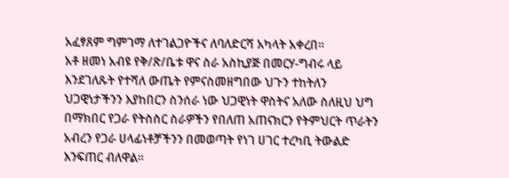አፈፃጸም ግምገማ ለተገልጋዮችና ለባለድርሻ አካላት አቀረበ፡፡
አቶ ዘመነ አብዩ የቅ/ጽ/ቤቱ ዋና ስራ አስኪያጅ በመርሃ-ግብሩ ላይ እንደገለጹት የተሻለ ውጤት የምናስመዘግበው ህጉን ተከትለን ህጋዊነታችንን እያከበርን ስንሰራ ነው ህጋዊነት ዋስትና አለው ስለዚህ ህግ በማክበር የጋራ የትስስር ስራዎችን የበለጠ አጠናክርን የትምህርት ጥራትን አብረን የጋራ ሀላፊነቶቻችንን በመወጣት የነገ ሀገር ተረካቢ ትውልድ እንፍጠር ብለዋል፡፡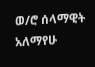ወ/ሮ ሰላማዊት አለማየሁ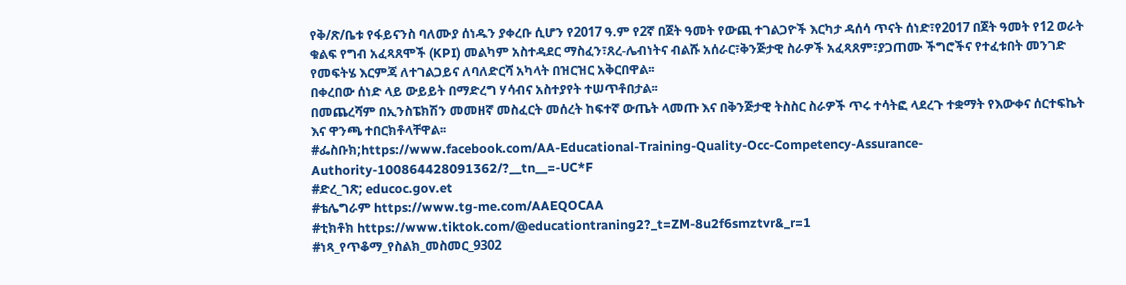የቅ/ጽ/ቤቱ የፋይናንስ ባለሙያ ሰነዱን ያቀረቡ ሲሆን የ2017 ዓ.ም የ2ኛ በጀት ዓመት የውጪ ተገልጋዮች እርካታ ዳሰሳ ጥናት ሰነድ፣የ2017 በጀት ዓመት የ12 ወራት ቁልፍ የግብ አፈጻጸሞች (KPI) መልካም አስተዳደር ማስፈን፣ጸረ-ሌብነትና ብልሹ አሰራር፣ቅንጅታዊ ስራዎች አፈጻጸም፣ያጋጠሙ ችግሮችና የተፈቱበት መንገድ የመፍትሄ እርምጃ ለተገልጋይና ለባለድርሻ አካላት በዝርዝር አቅርበዋል፡፡
በቀረበው ሰነድ ላይ ውይይት በማድረግ ሃሳብና አስተያየት ተሠጥቶበታል፡፡
በመጨረሻም በኢንስፔክሽን መመዘኛ መስፈርት መሰረት ከፍተኛ ውጤት ላመጡ እና በቅንጅታዊ ትስስር ስራዎች ጥሩ ተሳትፎ ላደረጉ ተቋማት የእውቀና ሰርተፍኬት እና ዋንጫ ተበርክቶላቸዋል፡፡
#ፌስቡክ;https://www.facebook.com/AA-Educational-Training-Quality-Occ-Competency-Assurance-Authority-100864428091362/?__tn__=-UC*F
#ድረ_ገጽ; educoc.gov.et
#ቴሌግራም https://www.tg-me.com/AAEQOCAA
#ቲክቶክ https://www.tiktok.com/@educationtraning2?_t=ZM-8u2f6smztvr&_r=1
#ነጻ_የጥቆማ_የስልክ_መስመር_9302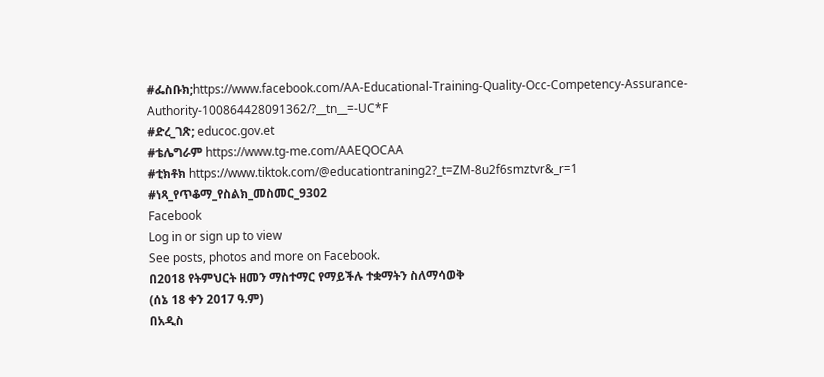#ፌስቡክ;https://www.facebook.com/AA-Educational-Training-Quality-Occ-Competency-Assurance-Authority-100864428091362/?__tn__=-UC*F
#ድረ_ገጽ; educoc.gov.et
#ቴሌግራም https://www.tg-me.com/AAEQOCAA
#ቲክቶክ https://www.tiktok.com/@educationtraning2?_t=ZM-8u2f6smztvr&_r=1
#ነጻ_የጥቆማ_የስልክ_መስመር_9302
Facebook
Log in or sign up to view
See posts, photos and more on Facebook.
በ2018 የትምህርት ዘመን ማስተማር የማይችሉ ተቋማትን ስለማሳወቅ
(ሰኔ 18 ቀን 2017 ዓ.ም)
በአዲስ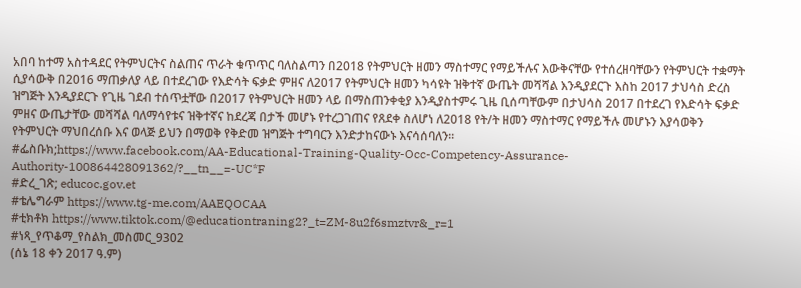አበባ ከተማ አስተዳደር የትምህርትና ስልጠና ጥራት ቁጥጥር ባለስልጣን በ2018 የትምህርት ዘመን ማስተማር የማይችሉና እውቅናቸው የተሰረዘባቸውን የትምህርት ተቋማት ሲያሳውቅ በ2016 ማጠቃለያ ላይ በተደረገው የእድሳት ፍቃድ ምዘና ለ2017 የትምህርት ዘመን ካሳዩት ዝቅተኛ ውጤት መሻሻል እንዲያደርጉ እስከ 2017 ታህሳስ ድረስ ዝግጅት እንዲያደርጉ የጊዜ ገደብ ተሰጥቷቸው በ2017 የትምህርት ዘመን ላይ በማስጠንቀቂያ እንዲያስተምሩ ጊዜ ቢሰጣቸውም በታህሳስ 2017 በተደረገ የእድሳት ፍቃድ ምዘና ውጤታቸው መሻሻል ባለማሳየቱና ዝቅተኛና ከደረጃ በታች መሆኑ የተረጋገጠና የጸደቀ ስለሆነ ለ2018 የት/ት ዘመን ማስተማር የማይችሉ መሆኑን እያሳወቅን የትምህርት ማህበረሰቡ እና ወላጅ ይህን በማወቅ የቅድመ ዝግጅት ተግባርን እንድታከናውኑ እናሳሰባለን፡፡
#ፌስቡክ;https://www.facebook.com/AA-Educational-Training-Quality-Occ-Competency-Assurance-Authority-100864428091362/?__tn__=-UC*F
#ድረ_ገጽ; educoc.gov.et
#ቴሌግራም https://www.tg-me.com/AAEQOCAA
#ቲክቶክ https://www.tiktok.com/@educationtraning2?_t=ZM-8u2f6smztvr&_r=1
#ነጻ_የጥቆማ_የስልክ_መስመር_9302
(ሰኔ 18 ቀን 2017 ዓ.ም)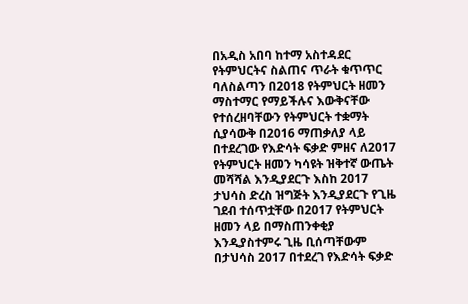በአዲስ አበባ ከተማ አስተዳደር የትምህርትና ስልጠና ጥራት ቁጥጥር ባለስልጣን በ2018 የትምህርት ዘመን ማስተማር የማይችሉና እውቅናቸው የተሰረዘባቸውን የትምህርት ተቋማት ሲያሳውቅ በ2016 ማጠቃለያ ላይ በተደረገው የእድሳት ፍቃድ ምዘና ለ2017 የትምህርት ዘመን ካሳዩት ዝቅተኛ ውጤት መሻሻል እንዲያደርጉ እስከ 2017 ታህሳስ ድረስ ዝግጅት እንዲያደርጉ የጊዜ ገደብ ተሰጥቷቸው በ2017 የትምህርት ዘመን ላይ በማስጠንቀቂያ እንዲያስተምሩ ጊዜ ቢሰጣቸውም በታህሳስ 2017 በተደረገ የእድሳት ፍቃድ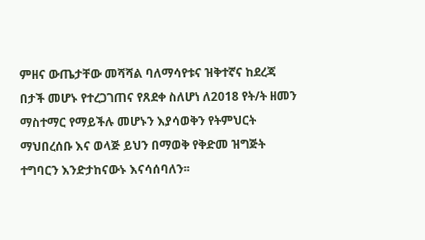ምዘና ውጤታቸው መሻሻል ባለማሳየቱና ዝቅተኛና ከደረጃ በታች መሆኑ የተረጋገጠና የጸደቀ ስለሆነ ለ2018 የት/ት ዘመን ማስተማር የማይችሉ መሆኑን እያሳወቅን የትምህርት ማህበረሰቡ እና ወላጅ ይህን በማወቅ የቅድመ ዝግጅት ተግባርን እንድታከናውኑ እናሳሰባለን፡፡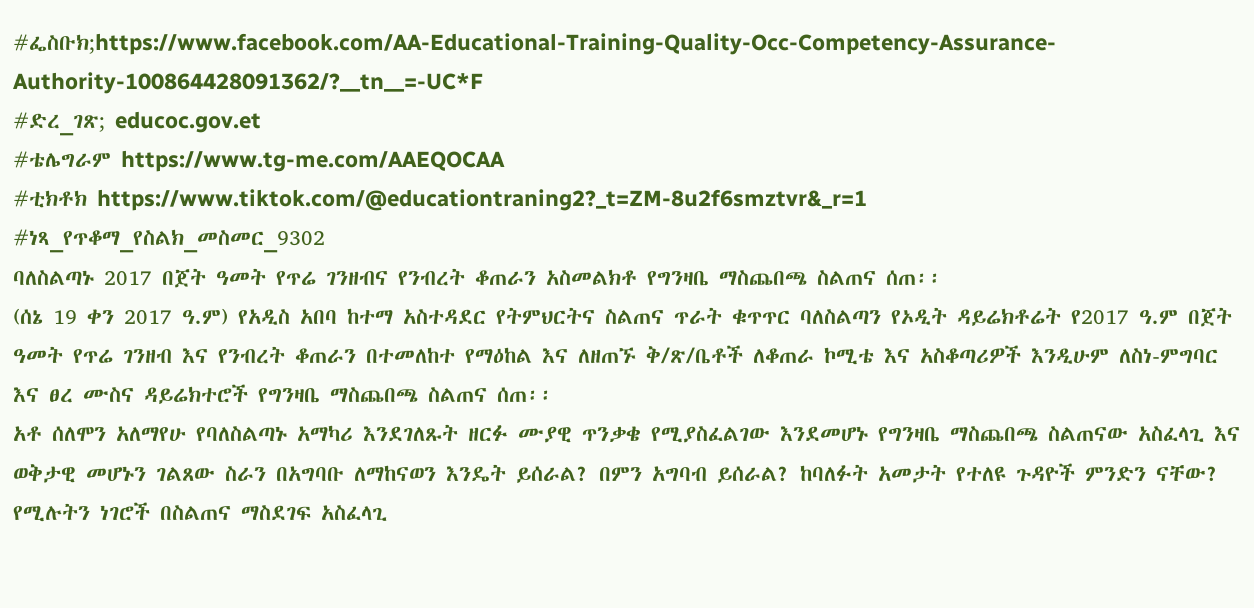#ፌስቡክ;https://www.facebook.com/AA-Educational-Training-Quality-Occ-Competency-Assurance-Authority-100864428091362/?__tn__=-UC*F
#ድረ_ገጽ; educoc.gov.et
#ቴሌግራም https://www.tg-me.com/AAEQOCAA
#ቲክቶክ https://www.tiktok.com/@educationtraning2?_t=ZM-8u2f6smztvr&_r=1
#ነጻ_የጥቆማ_የስልክ_መስመር_9302
ባለስልጣኑ 2017 በጀት ዓመት የጥሬ ገንዘብና የንብረት ቆጠራን አስመልክቶ የግንዛቤ ማስጨበጫ ስልጠና ሰጠ፡፡
(ሰኔ 19 ቀን 2017 ዓ.ም) የአዲስ አበባ ከተማ አስተዳደር የትምህርትና ስልጠና ጥራት ቁጥጥር ባለስልጣን የኦዲት ዳይሬክቶሬት የ2017 ዓ.ም በጀት ዓመት የጥሬ ገንዘብ እና የንብረት ቆጠራን በተመለከተ የማዕከል እና ለዘጠኙ ቅ/ጽ/ቤቶች ለቆጠራ ኮሚቴ እና አስቆጣሪዎች እንዲሁም ለስነ-ምግባር እና ፀረ ሙስና ዳይሬክተሮች የግንዛቤ ማስጨበጫ ስልጠና ሰጠ፡፡
አቶ ሰለሞን አለማየሁ የባለስልጣኑ አማካሪ እንደገለጹት ዘርፉ ሙያዊ ጥንቃቄ የሚያስፈልገው እንደመሆኑ የግንዛቤ ማስጨበጫ ስልጠናው አስፈላጊ እና ወቅታዊ መሆኑን ገልጸው ስራን በአግባቡ ለማከናወን እንዴት ይሰራል? በምን አግባብ ይሰራል? ከባለፉት አመታት የተለዩ ጉዳዮች ምንድን ናቸው? የሚሉትን ነገሮች በስልጠና ማስደገፍ አስፈላጊ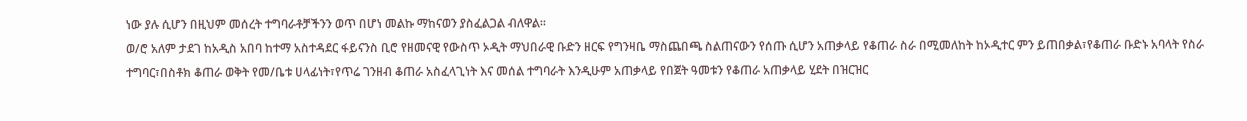ነው ያሉ ሲሆን በዚህም መሰረት ተግባራቶቻችንን ወጥ በሆነ መልኩ ማከናወን ያስፈልጋል ብለዋል፡፡
ወ/ሮ አለም ታደገ ከአዲስ አበባ ከተማ አስተዳደር ፋይናንስ ቢሮ የዘመናዊ የውስጥ ኦዲት ማህበራዊ ቡድን ዘርፍ የግንዛቤ ማስጨበጫ ስልጠናውን የሰጡ ሲሆን አጠቃላይ የቆጠራ ስራ በሚመለከት ከኦዲተር ምን ይጠበቃል፣የቆጠራ ቡድኑ አባላት የስራ ተግባር፣በስቶክ ቆጠራ ወቅት የመ/ቤቱ ሀላፊነት፣የጥሬ ገንዘብ ቆጠራ አስፈላጊነት እና መሰል ተግባራት እንዲሁም አጠቃላይ የበጀት ዓመቱን የቆጠራ አጠቃላይ ሂደት በዝርዝር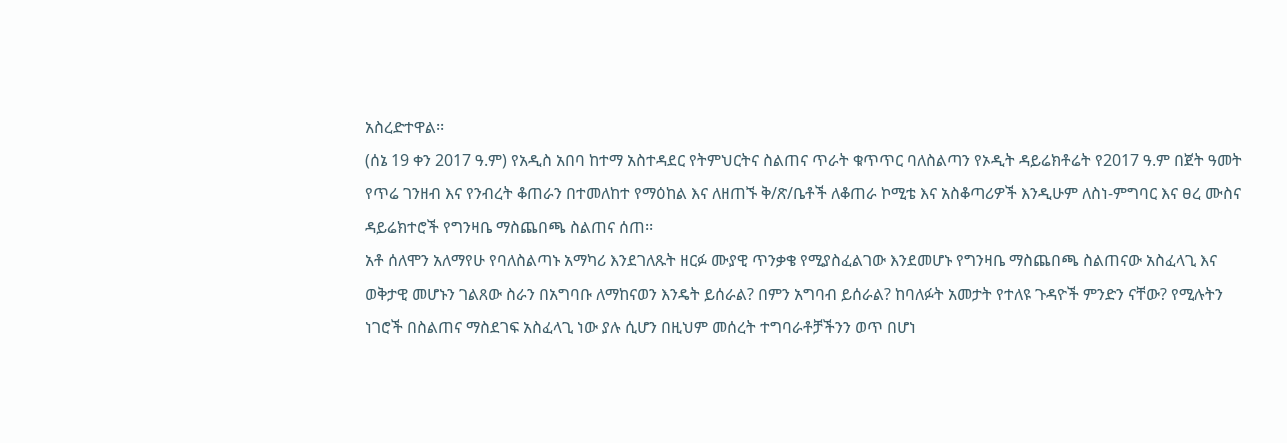አስረድተዋል፡፡
(ሰኔ 19 ቀን 2017 ዓ.ም) የአዲስ አበባ ከተማ አስተዳደር የትምህርትና ስልጠና ጥራት ቁጥጥር ባለስልጣን የኦዲት ዳይሬክቶሬት የ2017 ዓ.ም በጀት ዓመት የጥሬ ገንዘብ እና የንብረት ቆጠራን በተመለከተ የማዕከል እና ለዘጠኙ ቅ/ጽ/ቤቶች ለቆጠራ ኮሚቴ እና አስቆጣሪዎች እንዲሁም ለስነ-ምግባር እና ፀረ ሙስና ዳይሬክተሮች የግንዛቤ ማስጨበጫ ስልጠና ሰጠ፡፡
አቶ ሰለሞን አለማየሁ የባለስልጣኑ አማካሪ እንደገለጹት ዘርፉ ሙያዊ ጥንቃቄ የሚያስፈልገው እንደመሆኑ የግንዛቤ ማስጨበጫ ስልጠናው አስፈላጊ እና ወቅታዊ መሆኑን ገልጸው ስራን በአግባቡ ለማከናወን እንዴት ይሰራል? በምን አግባብ ይሰራል? ከባለፉት አመታት የተለዩ ጉዳዮች ምንድን ናቸው? የሚሉትን ነገሮች በስልጠና ማስደገፍ አስፈላጊ ነው ያሉ ሲሆን በዚህም መሰረት ተግባራቶቻችንን ወጥ በሆነ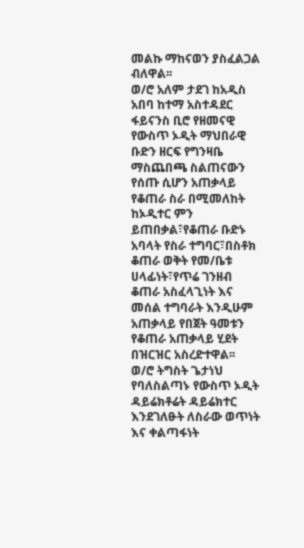መልኩ ማከናወን ያስፈልጋል ብለዋል፡፡
ወ/ሮ አለም ታደገ ከአዲስ አበባ ከተማ አስተዳደር ፋይናንስ ቢሮ የዘመናዊ የውስጥ ኦዲት ማህበራዊ ቡድን ዘርፍ የግንዛቤ ማስጨበጫ ስልጠናውን የሰጡ ሲሆን አጠቃላይ የቆጠራ ስራ በሚመለከት ከኦዲተር ምን ይጠበቃል፣የቆጠራ ቡድኑ አባላት የስራ ተግባር፣በስቶክ ቆጠራ ወቅት የመ/ቤቱ ሀላፊነት፣የጥሬ ገንዘብ ቆጠራ አስፈላጊነት እና መሰል ተግባራት እንዲሁም አጠቃላይ የበጀት ዓመቱን የቆጠራ አጠቃላይ ሂደት በዝርዝር አስረድተዋል፡፡
ወ/ሮ ትግስት ጌታነህ የባለስልጣኑ የውስጥ ኦዲት ዳይሬክቶሬት ዳይሬክተር እንደገለፁት ለስራው ወጥነት እና ቀልጣፋነት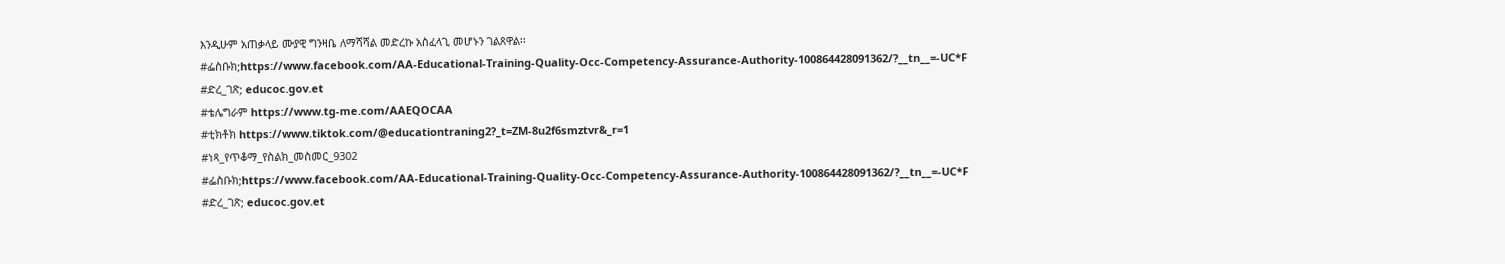እንዲሁም አጠቃላይ ሙያዊ ግንዛቤ ለማሻሻል መድረኩ አስፈላጊ መሆኑን ገልጸዋል፡፡
#ፌስቡክ;https://www.facebook.com/AA-Educational-Training-Quality-Occ-Competency-Assurance-Authority-100864428091362/?__tn__=-UC*F
#ድረ_ገጽ; educoc.gov.et
#ቴሌግራም https://www.tg-me.com/AAEQOCAA
#ቲክቶክ https://www.tiktok.com/@educationtraning2?_t=ZM-8u2f6smztvr&_r=1
#ነጻ_የጥቆማ_የስልክ_መስመር_9302
#ፌስቡክ;https://www.facebook.com/AA-Educational-Training-Quality-Occ-Competency-Assurance-Authority-100864428091362/?__tn__=-UC*F
#ድረ_ገጽ; educoc.gov.et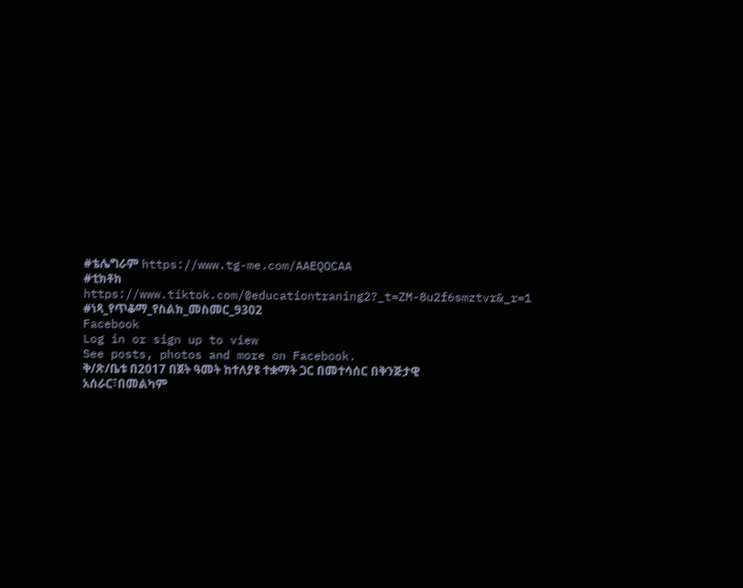#ቴሌግራም https://www.tg-me.com/AAEQOCAA
#ቲክቶክ https://www.tiktok.com/@educationtraning2?_t=ZM-8u2f6smztvr&_r=1
#ነጻ_የጥቆማ_የስልክ_መስመር_9302
Facebook
Log in or sign up to view
See posts, photos and more on Facebook.
ቅ/ጽ/ቤቱ በ2017 በጀት ዓመት ከተለያዩ ተቋማት ጋር በመተሳሰር በቅንጅታዊ አሰራር፣በመልካም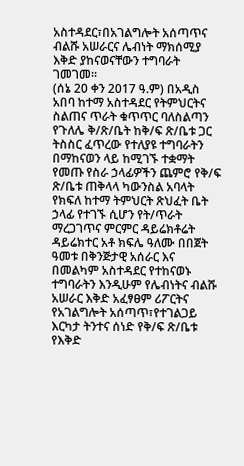አስተዳደር፣በአገልግሎት አሰጣጥና ብልሹ አሠራርና ሌብነት ማክሰሚያ እቅድ ያከናወናቸውን ተግባራት ገመገመ።
(ሰኔ 20 ቀን 2017 ዓ.ም) በአዲስ አበባ ከተማ አስተዳደር የትምህርትና ስልጠና ጥራት ቁጥጥር ባለስልጣን የጉለሌ ቅ/ጽ/ቤት ከቅ/ፍ ጽ/ቤቱ ጋር ትስስር ፈጥረው የተለያዩ ተግባራትን በማከናወን ላይ ከሚገኙ ተቋማት የመጡ የስራ ኃላፊዎችን ጨምሮ የቅ/ፍ ጽ/ቤቱ ጠቅላላ ካውንስል አባላት የክፍለ ከተማ ትምህርት ጽህፈት ቤት ኃላፊ የተገኙ ሲሆን የት/ጥራት ማረጋገጥና ምርምር ዳይሬክቶሬት ዳይሬክተር አቶ ክፍሌ ዓለሙ በበጀት ዓመቱ በቅንጅታዊ አሰራር እና በመልካም አስተዳደር የተከናወኑ ተግባራትን እንዲሁም የሌብነትና ብልሹ አሠራር እቅድ አፈፃፀም ሪፖርትና የአገልግሎት አሰጣጥ፣የተገልጋይ እርካታ ትንተና ሰነድ የቅ/ፍ ጽ/ቤቱ የእቅድ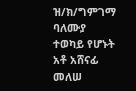ዝ/ክ/ግምገማ ባለሙያ ተወካይ የሆኑት አቶ አሸናፊ መለሠ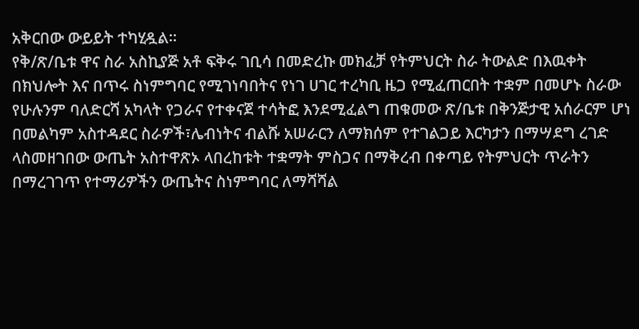አቅርበው ውይይት ተካሂዷል።
የቅ/ጽ/ቤቱ ዋና ስራ አስኪያጅ አቶ ፍቅሩ ገቢሳ በመድረኩ መክፈቻ የትምህርት ስራ ትውልድ በእዉቀት በክህሎት እና በጥሩ ስነምግባር የሚገነባበትና የነገ ሀገር ተረካቢ ዜጋ የሚፈጠርበት ተቋም በመሆኑ ስራው የሁሉንም ባለድርሻ አካላት የጋራና የተቀናጀ ተሳትፎ እንደሚፈልግ ጠቁመው ጽ/ቤቱ በቅንጅታዊ አሰራርም ሆነ በመልካም አስተዳደር ስራዎች፣ሌብነትና ብልሹ አሠራርን ለማክሰም የተገልጋይ እርካታን በማሣደግ ረገድ ላስመዘገበው ውጤት አስተዋጽኦ ላበረከቱት ተቋማት ምስጋና በማቅረብ በቀጣይ የትምህርት ጥራትን በማረገገጥ የተማሪዎችን ውጤትና ስነምግባር ለማሻሻል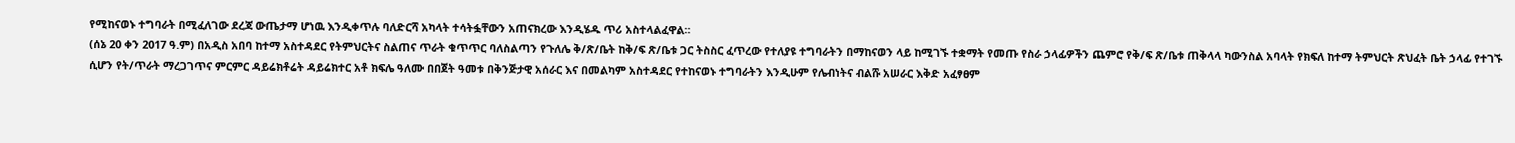የሚከናወኑ ተግባራት በሚፈለገው ደረጃ ውጤታማ ሆነዉ እንዲቀጥሉ ባለድርሻ አካላት ተሳትፏቸውን አጠናክረው እንዲሄዱ ጥሪ አስተላልፈዋል።
(ሰኔ 20 ቀን 2017 ዓ.ም) በአዲስ አበባ ከተማ አስተዳደር የትምህርትና ስልጠና ጥራት ቁጥጥር ባለስልጣን የጉለሌ ቅ/ጽ/ቤት ከቅ/ፍ ጽ/ቤቱ ጋር ትስስር ፈጥረው የተለያዩ ተግባራትን በማከናወን ላይ ከሚገኙ ተቋማት የመጡ የስራ ኃላፊዎችን ጨምሮ የቅ/ፍ ጽ/ቤቱ ጠቅላላ ካውንስል አባላት የክፍለ ከተማ ትምህርት ጽህፈት ቤት ኃላፊ የተገኙ ሲሆን የት/ጥራት ማረጋገጥና ምርምር ዳይሬክቶሬት ዳይሬክተር አቶ ክፍሌ ዓለሙ በበጀት ዓመቱ በቅንጅታዊ አሰራር እና በመልካም አስተዳደር የተከናወኑ ተግባራትን እንዲሁም የሌብነትና ብልሹ አሠራር እቅድ አፈፃፀም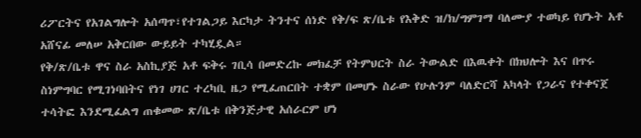ሪፖርትና የአገልግሎት አሰጣጥ፣የተገልጋይ እርካታ ትንተና ሰነድ የቅ/ፍ ጽ/ቤቱ የእቅድ ዝ/ክ/ግምገማ ባለሙያ ተወካይ የሆኑት አቶ አሸናፊ መለሠ አቅርበው ውይይት ተካሂዷል።
የቅ/ጽ/ቤቱ ዋና ስራ አስኪያጅ አቶ ፍቅሩ ገቢሳ በመድረኩ መክፈቻ የትምህርት ስራ ትውልድ በእዉቀት በክህሎት እና በጥሩ ስነምግባር የሚገነባበትና የነገ ሀገር ተረካቢ ዜጋ የሚፈጠርበት ተቋም በመሆኑ ስራው የሁሉንም ባለድርሻ አካላት የጋራና የተቀናጀ ተሳትፎ እንደሚፈልግ ጠቁመው ጽ/ቤቱ በቅንጅታዊ አሰራርም ሆነ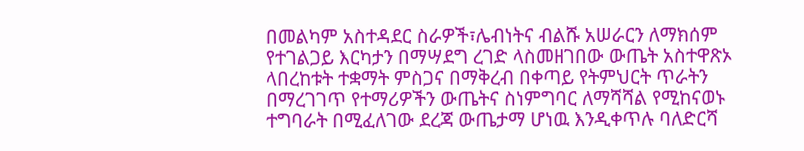በመልካም አስተዳደር ስራዎች፣ሌብነትና ብልሹ አሠራርን ለማክሰም የተገልጋይ እርካታን በማሣደግ ረገድ ላስመዘገበው ውጤት አስተዋጽኦ ላበረከቱት ተቋማት ምስጋና በማቅረብ በቀጣይ የትምህርት ጥራትን በማረገገጥ የተማሪዎችን ውጤትና ስነምግባር ለማሻሻል የሚከናወኑ ተግባራት በሚፈለገው ደረጃ ውጤታማ ሆነዉ እንዲቀጥሉ ባለድርሻ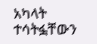አካላት ተሳትፏቸውን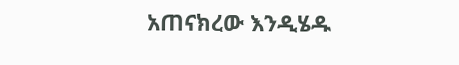አጠናክረው እንዲሄዱ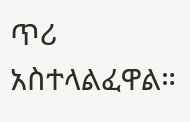ጥሪ አስተላልፈዋል።